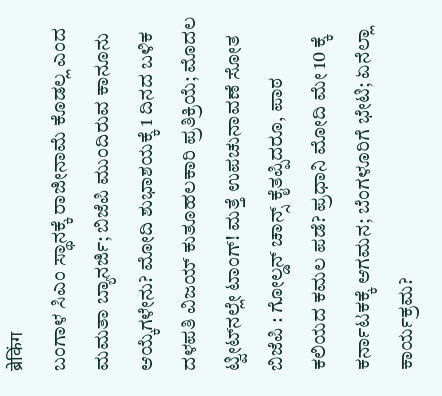ब्रेकिंग
ಬಂಗಾಳ ಸಿಎಂ ಸ್ಥಾನಕ್ಕೆ ರಾಜೀನಾಮೆ ಕೊಡಲ್ಲ ಎಂದ ಮಮತಾ ಬ್ಯಾನರ್ಜಿ; ಬಿಜೆಪಿ ಮುಂದಿರುವ ಕಾನೂನು ಆಯ್ಕೆಗಳೇನು? ಮೋದಿ ಶುಭಾಶಯಕ್ಕೆ 1 ದಿನದ ಬಳಿಕ ದಳಪತಿ ವಿಜಯ್ ಕುತೂಹಲಕಾರಿ ಪ್ರತಿಕ್ರಿಯೆ; ಮೊದಲ ಟ್ವೀಟ್‌ನಲ್ಲೇ ಟಾಂಗ್‌! ಮತ್ತೆ ಉಪಚುನಾವಣೆ ಸೋತ ಬಿಜೆಪಿ : ಗೋಲ್ಡನ್ ಚಾನ್ಸ್ ಕೈತಪ್ಪಿದರೂ, ಪಾಠ ಕಲಿಯದ ಕಮಲ ಪಡೆ? ಪ್ರಧಾನಿ ಮೋದಿ ಮೇ 10 ಕ್ಕೆ ಕರ್ನಾಟಕಕ್ಕೆ ಆಗಮನ; ಬೆಂಗಳೂರಿಗೆ ಭೇಟಿ; ಏನೆಲ್ಲಾ ಕಾರ್ಯಕ್ರಮ?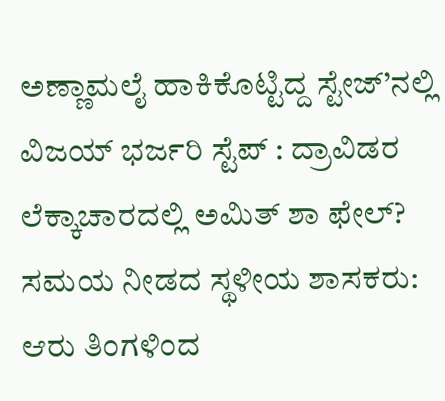ಅಣ್ಣಾಮಲೈ ಹಾಕಿಕೊಟ್ಟಿದ್ದ ಸ್ಟೇಜ್’ನಲ್ಲಿ ವಿಜಯ್ ಭರ್ಜರಿ ಸ್ಟೆಪ್ : ದ್ರಾವಿಡರ ಲೆಕ್ಕಾಚಾರದಲ್ಲಿ ಅಮಿತ್ ಶಾ ಫೇಲ್? ಸಮಯ ನೀಡದ ಸ್ಥಳೀಯ ಶಾಸಕರು: ಆರು ತಿಂಗಳಿಂದ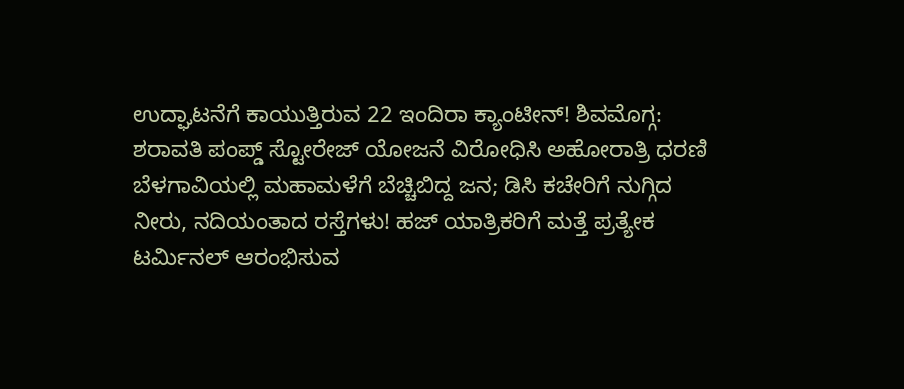ಉದ್ಘಾಟನೆಗೆ ಕಾಯುತ್ತಿರುವ 22 ಇಂದಿರಾ ಕ್ಯಾಂಟೀನ್! ಶಿವಮೊಗ್ಗ: ಶರಾವತಿ ಪಂಪ್ಡ್ ಸ್ಟೋರೇಜ್ ಯೋಜನೆ ವಿರೋಧಿಸಿ ಅಹೋರಾತ್ರಿ ಧರಣಿ ಬೆಳಗಾವಿಯಲ್ಲಿ ಮಹಾಮಳೆಗೆ ಬೆಚ್ಚಿಬಿದ್ದ ಜನ; ಡಿಸಿ ಕಚೇರಿಗೆ ನುಗ್ಗಿದ ನೀರು, ನದಿಯಂತಾದ ರಸ್ತೆಗಳು! ಹಜ್ ಯಾತ್ರಿಕರಿಗೆ ಮತ್ತೆ ಪ್ರತ್ಯೇಕ ಟರ್ಮಿನಲ್ ಆರಂಭಿಸುವ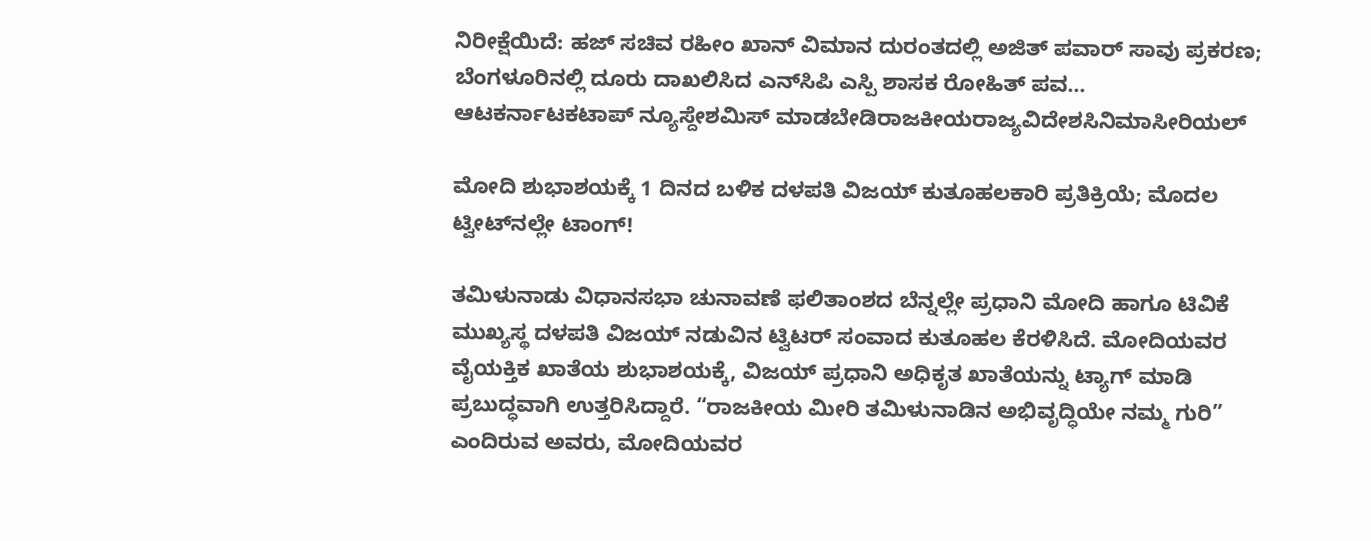ನಿರೀಕ್ಷೆಯಿದೆ: ಹಜ್ ಸಚಿವ ರಹೀಂ ಖಾನ್ ವಿಮಾನ ದುರಂತದಲ್ಲಿ ಅಜಿತ್ ಪವಾರ್ ಸಾವು ಪ್ರಕರಣ; ಬೆಂಗಳೂರಿನಲ್ಲಿ ದೂರು ದಾಖಲಿಸಿದ ಎನ್‌ಸಿಪಿ ಎಸ್ಪಿ ಶಾಸಕ ರೋಹಿತ್ ಪವ...
ಆಟಕರ್ನಾಟಕಟಾಪ್ ನ್ಯೂಸ್ದೇಶಮಿಸ್ ಮಾಡಬೇಡಿರಾಜಕೀಯರಾಜ್ಯವಿದೇಶಸಿನಿಮಾಸೀರಿಯಲ್

ಮೋದಿ ಶುಭಾಶಯಕ್ಕೆ 1 ದಿನದ ಬಳಿಕ ದಳಪತಿ ವಿಜಯ್ ಕುತೂಹಲಕಾರಿ ಪ್ರತಿಕ್ರಿಯೆ; ಮೊದಲ ಟ್ವೀಟ್‌ನಲ್ಲೇ ಟಾಂಗ್‌!

ತಮಿಳುನಾಡು ವಿಧಾನಸಭಾ ಚುನಾವಣೆ ಫಲಿತಾಂಶದ ಬೆನ್ನಲ್ಲೇ ಪ್ರಧಾನಿ ಮೋದಿ ಹಾಗೂ ಟಿವಿಕೆ ಮುಖ್ಯಸ್ಥ ದಳಪತಿ ವಿಜಯ್ ನಡುವಿನ ಟ್ವಿಟರ್ ಸಂವಾದ ಕುತೂಹಲ ಕೆರಳಿಸಿದೆ. ಮೋದಿಯವರ ವೈಯಕ್ತಿಕ ಖಾತೆಯ ಶುಭಾಶಯಕ್ಕೆ, ವಿಜಯ್ ಪ್ರಧಾನಿ ಅಧಿಕೃತ ಖಾತೆಯನ್ನು ಟ್ಯಾಗ್ ಮಾಡಿ ಪ್ರಬುದ್ಧವಾಗಿ ಉತ್ತರಿಸಿದ್ದಾರೆ. “ರಾಜಕೀಯ ಮೀರಿ ತಮಿಳುನಾಡಿನ ಅಭಿವೃದ್ಧಿಯೇ ನಮ್ಮ ಗುರಿ” ಎಂದಿರುವ ಅವರು, ಮೋದಿಯವರ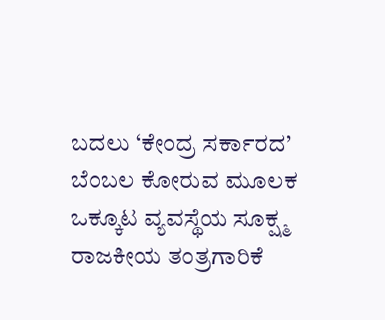ಬದಲು ‘ಕೇಂದ್ರ ಸರ್ಕಾರದ’ ಬೆಂಬಲ ಕೋರುವ ಮೂಲಕ ಒಕ್ಕೂಟ ವ್ಯವಸ್ಥೆಯ ಸೂಕ್ಷ್ಮ ರಾಜಕೀಯ ತಂತ್ರಗಾರಿಕೆ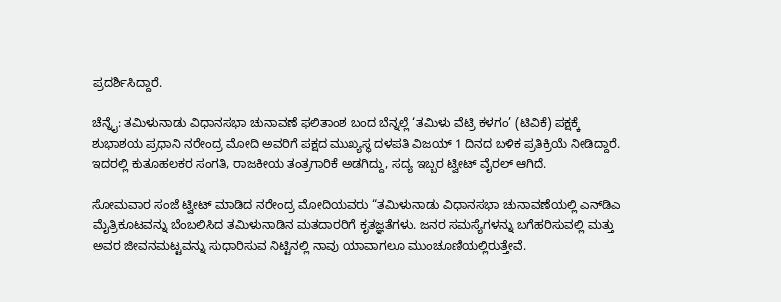ಪ್ರದರ್ಶಿಸಿದ್ದಾರೆ.

ಚೆನ್ನೈ: ತಮಿಳುನಾಡು ವಿಧಾನಸಭಾ ಚುನಾವಣೆ ಫಲಿತಾಂಶ ಬಂದ ಬೆನ್ನಲ್ಲೆ ‘ತಮಿಳು ವೆಟ್ರಿ ಕಳಗಂ’ (ಟಿವಿಕೆ) ಪಕ್ಷಕ್ಕೆ ಶುಭಾಶಯ ಪ್ರಧಾನಿ ನರೇಂದ್ರ ಮೋದಿ ಅವರಿಗೆ ಪಕ್ಷದ ಮುಖ್ಯಸ್ಥ ದಳಪತಿ ವಿಜಯ್‌ 1 ದಿನದ ಬಳಿಕ ಪ್ರತಿಕ್ರಿಯೆ ನೀಡಿದ್ದಾರೆ. ಇದರಲ್ಲಿ ಕುತೂಹಲಕರ ಸಂಗತಿ, ರಾಜಕೀಯ ತಂತ್ರಗಾರಿಕೆ ಅಡಗಿದ್ದು, ಸದ್ಯ ಇಬ್ಬರ ಟ್ವೀಟ್‌ ವೈರಲ್‌ ಆಗಿದೆ.

ಸೋಮವಾರ ಸಂಜೆ ಟ್ವೀಟ್‌ ಮಾಡಿದ ನರೇಂದ್ರ ಮೋದಿಯವರು “ತಮಿಳುನಾಡು ವಿಧಾನಸಭಾ ಚುನಾವಣೆಯಲ್ಲಿ ಎನ್‌ಡಿಎ ಮೈತ್ರಿಕೂಟವನ್ನು ಬೆಂಬಲಿಸಿದ ತಮಿಳುನಾಡಿನ ಮತದಾರರಿಗೆ ಕೃತಜ್ಞತೆಗಳು. ಜನರ ಸಮಸ್ಯೆಗಳನ್ನು ಬಗೆಹರಿಸುವಲ್ಲಿ ಮತ್ತು ಅವರ ಜೀವನಮಟ್ಟವನ್ನು ಸುಧಾರಿಸುವ ನಿಟ್ಟಿನಲ್ಲಿ ನಾವು ಯಾವಾಗಲೂ ಮುಂಚೂಣಿಯಲ್ಲಿರುತ್ತೇವೆ.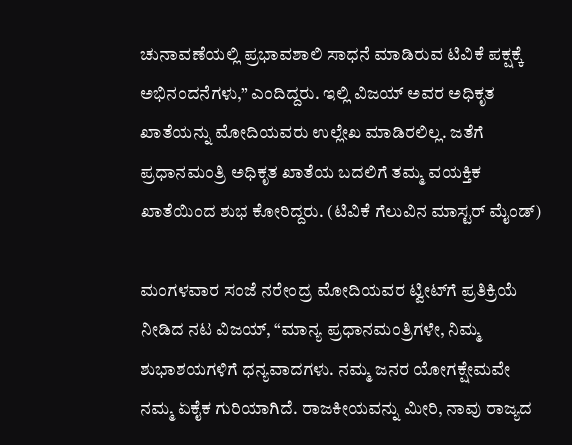ಚುನಾವಣೆಯಲ್ಲಿ ಪ್ರಭಾವಶಾಲಿ ಸಾಧನೆ ಮಾಡಿರುವ ಟಿವಿಕೆ ಪಕ್ಷಕ್ಕೆ ಅಭಿನಂದನೆಗಳು,” ಎಂದಿದ್ದರು. ಇಲ್ಲಿ ವಿಜಯ್ ಅವರ ಅಧಿಕೃತ ಖಾತೆಯನ್ನು ಮೋದಿಯವರು ಉಲ್ಲೇಖ ಮಾಡಿರಲಿಲ್ಲ. ಜತೆಗೆ ಪ್ರಧಾನಮಂತ್ರಿ ಅಧಿಕೃತ ಖಾತೆಯ ಬದಲಿಗೆ ತಮ್ಮ ವಯಕ್ತಿಕ ಖಾತೆಯಿಂದ ಶುಭ ಕೋರಿದ್ದರು. (ಟಿವಿಕೆ ಗೆಲುವಿನ ಮಾಸ್ಟರ್‌ ಮೈಂಡ್‌)

ಮಂಗಳವಾರ ಸಂಜೆ ನರೇಂದ್ರ ಮೋದಿಯವರ ಟ್ವೀಟ್‌ಗೆ ಪ್ರತಿಕ್ರಿಯೆ ನೀಡಿದ ನಟ ವಿಜಯ್, “ಮಾನ್ಯ ಪ್ರಧಾನಮಂತ್ರಿಗಳೇ, ನಿಮ್ಮ ಶುಭಾಶಯಗಳಿಗೆ ಧನ್ಯವಾದಗಳು. ನಮ್ಮ ಜನರ ಯೋಗಕ್ಷೇಮವೇ ನಮ್ಮ ಏಕೈಕ ಗುರಿಯಾಗಿದೆ. ರಾಜಕೀಯವನ್ನು ಮೀರಿ, ನಾವು ರಾಜ್ಯದ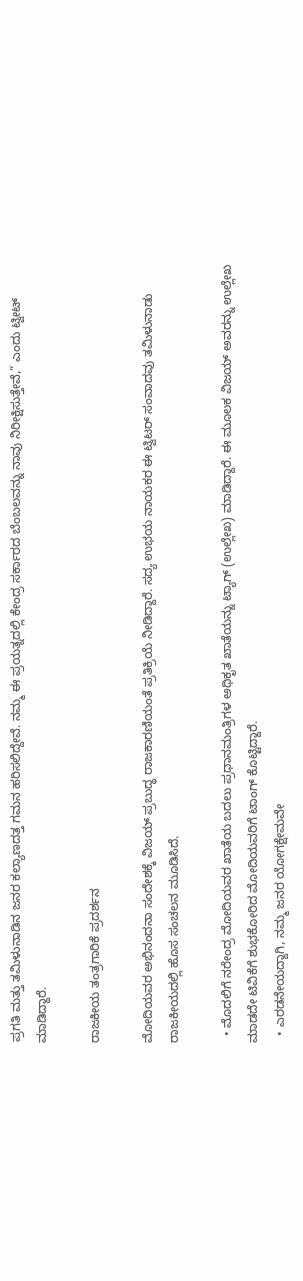ಪ್ರಗತಿ ಮತ್ತು ತಮಿಳುನಾಡಿನ ಜನರ ಕಲ್ಯಾಣದತ್ತ ಗಮನ ಹರಿಸಲಿದ್ದೇವೆ. ನಮ್ಮ ಈ ಪ್ರಯತ್ನದಲ್ಲಿ ಕೇಂದ್ರ ಸರ್ಕಾರದ ಬೆಂಬಲವನ್ನು ನಾವು ನಿರೀಕ್ಷಿಸುತ್ತೇವೆ,” ಎಂದು ಟ್ವೀಟ್‌ ಮಾಡಿದ್ದಾರೆ.

ರಾಜಕೀಯ ತಂತ್ರಗಾರಿಕೆ ಪ್ರದರ್ಶನ

ಮೋದಿಯವರ ಅಭಿನಂದನಾ ಸಂದೇಶಕ್ಕೆ ವಿಜಯ್ ಪ್ರಬುದ್ಧ ರಾಜಕಾರಣಿಯಂತೆ ಪ್ರತಿಕ್ರಿಯೆ ನೀಡಿದ್ದಾರೆ. ಸದ್ಯ ಉಭಯ ನಾಯಕರ ಈ ಟ್ವಿಟರ್ ಸಂವಾದವು ತಮಿಳುನಾಡು ರಾಜಕೀಯದಲ್ಲಿ ಹೊಸ ಸಂಚಲನ ಮೂಡಿಸಿದೆ.

  • ಮೊದಲಿಗೆ ನರೇಂದ್ರ ಮೋದಿಯವರ ಖಾತೆಯ ಬದಲು ಪ್ರಧಾನಮಂತ್ರಿಗಳ ಅಧಿಕೃತ ಖಾತೆಯನ್ನು ಟ್ಯಾಗ್‌ (ಉಲ್ಲೇಖ) ಮಾಡಿದ್ದಾರೆ. ಈ ಮೂಲಕ ವಿಜಯ್‌ ಅವರನ್ನು ಉಲ್ಲೇಖ ಮಾಡದೇ ಟಿವಿಕೆಗೆ ಶುಭಕೋರಿದ ಮೋದಿಯವರಿಗೆ ಟಾಂಗ್ ಕೊಟ್ಟಿದ್ದಾರೆ.
  • ಎರಡನೇಯದ್ದಾಗಿ, ನಮ್ಮ ಜನರ ಯೋಗಕ್ಷೇಮವೇ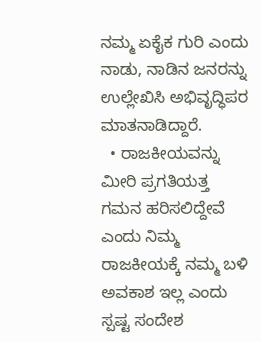ನಮ್ಮ ಏಕೈಕ ಗುರಿ ಎಂದು ನಾಡು, ನಾಡಿನ ಜನರನ್ನು ಉಲ್ಲೇಖಿಸಿ ಅಭಿವೃದ್ಧಿಪರ ಮಾತನಾಡಿದ್ದಾರೆ.
  • ರಾಜಕೀಯವನ್ನು ಮೀರಿ ಪ್ರಗತಿಯತ್ತ ಗಮನ ಹರಿಸಲಿದ್ದೇವೆ ಎಂದು ನಿಮ್ಮ ರಾಜಕೀಯಕ್ಕೆ ನಮ್ಮ ಬಳಿ ಅವಕಾಶ ಇಲ್ಲ ಎಂದು ಸ್ಪಷ್ಟ ಸಂದೇಶ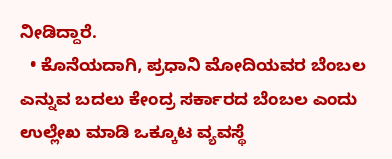ನೀಡಿದ್ದಾರೆ.
  • ಕೊನೆಯದಾಗಿ, ಪ್ರಧಾನಿ ಮೋದಿಯವರ ಬೆಂಬಲ ಎನ್ನುವ ಬದಲು ಕೇಂದ್ರ ಸರ್ಕಾರದ ಬೆಂಬಲ ಎಂದು ಉಲ್ಲೇಖ ಮಾಡಿ ಒಕ್ಕೂಟ ವ್ಯವಸ್ಥೆ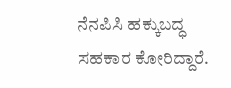ನೆನಪಿಸಿ ಹಕ್ಕುಬದ್ಧ ಸಹಕಾರ ಕೋರಿದ್ದಾರೆ.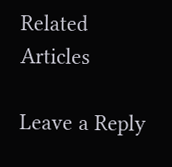Related Articles

Leave a Reply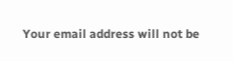Your email address will not be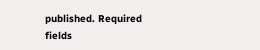published. Required fields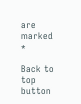are marked *

Back to top button